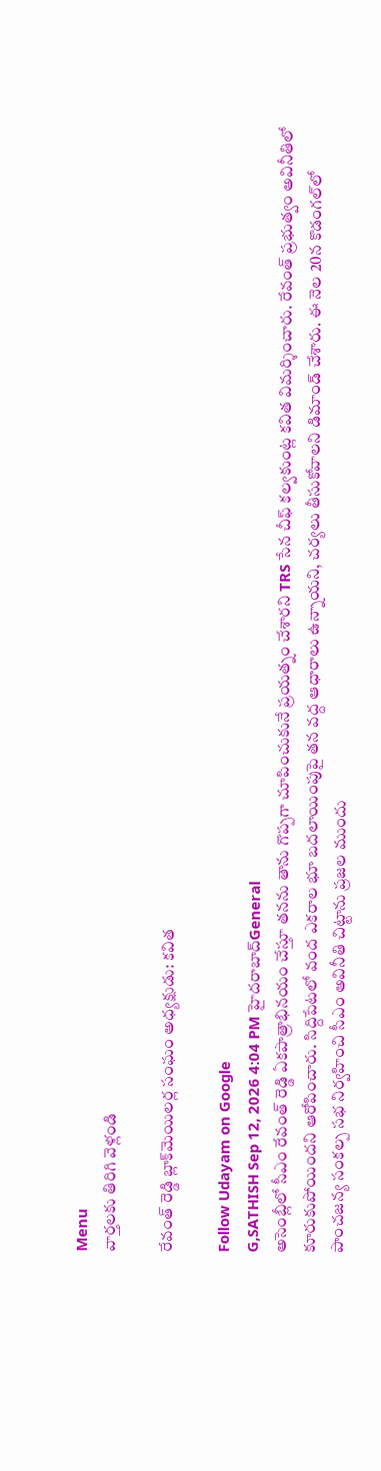Menu
వార్తలకు తిరిగి వెళ్లండి

రేవంత్ రెడ్డి బ్లాక్‌మెయిలర్ల సంఘం అధ్యక్షుడు: కవిత

Follow Udayam on Google
G,SATHISH Sep 12, 2026 4:04 PM హైదరాబాద్General
అసెంబ్లీలో సీఎం రేవంత్ రెడ్డి ఏకపాత్రాభినయం చేస్తూ తనను తాను గొప్పగా చూపించుకునే ప్రయత్నం చేశారని TRS సేన చీఫ్ కల్వకుంట్ల కవిత విమర్శించారు. రేవంత్ ప్రభుత్వం అవినీతిలో కూరుకుపోయిందని ఆరోపించారు. సిద్దిపేటలో వంద ఎకరాల భూ బదలాయింపుపై తన వద్ద ఆధారాలు ఉన్నాయని, చర్యలు తీసుకోవాలని డిమాండ్ చేశారు. ఈ నెల 20న కొడంగల్‌లో పాంచజన్య సంకల్ప సభ నిర్వహించి సీఎం అవినీతి చిట్టాను ప్రజల ముందు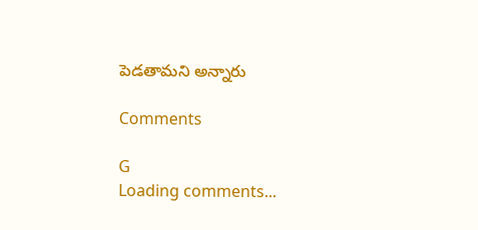పెడతామని అన్నారు

Comments

G
Loading comments...